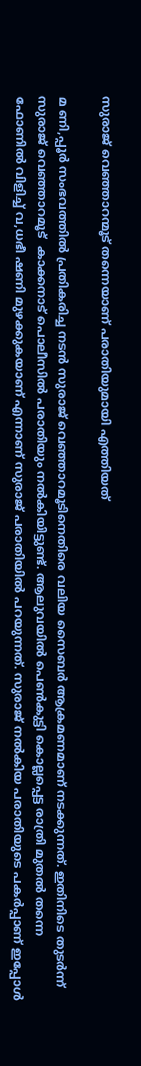സുരാജ് വെഞ്ഞാറന്മൂട് തന്നെയാണ് പരാതിയുമായി എത്തിയത്

മ ണി,പ്പൂര്‍ സംഭവത്തില്‍ പ്രതികരിച്ച നടന്‍ സുരാജ് വെഞ്ഞാറമൂടിനെതിരെ വലിയ സൈബര്‍ ആക്രമണമാണ് നടക്കുന്നത്. ഇതിനിടെ തുടര്‍ന്ന് സുരാജ് വെഞ്ഞാറമൂട്  കാക്കനാട് പൊലീസില്‍ പരാതിയും നല്‍കിയിട്ടുണ്ട്. ആലുവയില്‍ പെണ്‍കുട്ടി കൊല്ലപ്പെട്ട രാത്രി മുതല്‍ തന്നെ ഫോണില്‍ വിളിച്ച് വ,ധഭീ ഷണി മുഴക്കുകയാണ് എന്നാണ് സുരാജ് പരാതിയില്‍ പറയുന്നത്. സുരാജ് നല്‍കിയ പരാതിയുടെ പകര്‍പ്പാണ് ഇപ്പോള്‍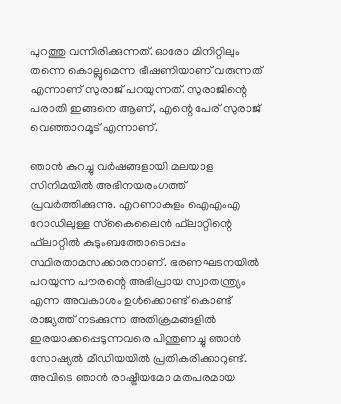പുറത്തു വന്നിരിക്കുന്നത്. ഓരോ മിനിറ്റിലും തന്നെ കൊല്ലുമെന്ന ഭീഷണിയാണ് വരുന്നത് എന്നാണ് സുരാജ് പറയുന്നത്. സുരാജിന്റെ പരാതി ഇങ്ങനെ ആണ്, എന്റെ പേര് സുരാജ് വെഞ്ഞാറമൂട് എന്നാണ്.

ഞാന്‍ കുറച്ചു വര്‍ഷങ്ങളായി മലയാള സിനിമയില്‍ അഭിനയരംഗത്ത് പ്രവര്‍ത്തിക്കുന്നു. എറണാകുളം ഐഎംഎ റോഡിലുള്ള സ്‌കൈലൈന്‍ ഫ്‌ലാറ്റിന്റെ ഫ്‌ലാറ്റില്‍ കുടുംബത്തോടൊപ്പം സ്ഥിരതാമസക്കാരനാണ്. ഭരണഘടനയില്‍ പറയുന്ന പൗരന്റെ അഭിപ്രായ സ്വാതന്ത്ര്യം എന്ന അവകാശം ഉള്‍ക്കൊണ്ട് കൊണ്ട് രാജ്യത്ത് നടക്കുന്ന അതിക്രമങ്ങളില്‍ ഇരയാക്കപ്പെടുന്നവരെ പിന്തുണച്ചു ഞാന്‍ സോഷ്യല്‍ മീഡിയയില്‍ പ്രതികരിക്കാറുണ്ട്. അവിടെ ഞാന്‍ രാഷ്ട്രീയമോ മതപരമായ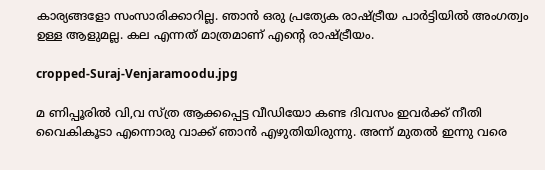കാര്യങ്ങളോ സംസാരിക്കാറില്ല. ഞാന്‍ ഒരു പ്രത്യേക രാഷ്ട്രീയ പാര്‍ട്ടിയില്‍ അംഗത്വം ഉള്ള ആളുമല്ല. കല എന്നത് മാത്രമാണ് എന്റെ രാഷ്ട്രീയം.

cropped-Suraj-Venjaramoodu.jpg

മ ണിപ്പൂരില്‍ വി,വ സ്ത്ര ആക്കപ്പെട്ട വീഡിയോ കണ്ട ദിവസം ഇവര്‍ക്ക് നീതി വൈകികൂടാ എന്നൊരു വാക്ക് ഞാന്‍ എഴുതിയിരുന്നു. അന്ന് മുതല്‍ ഇന്നു വരെ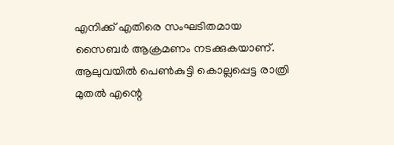എനിക്ക് എതിരെ സംഘടിതമായ സൈബര്‍ ആക്രമണം നടക്കുകയാണ്. ആലുവയില്‍ പെണ്‍കുട്ടി കൊല്ലപ്പെട്ട രാത്രി മുതല്‍ എന്റെ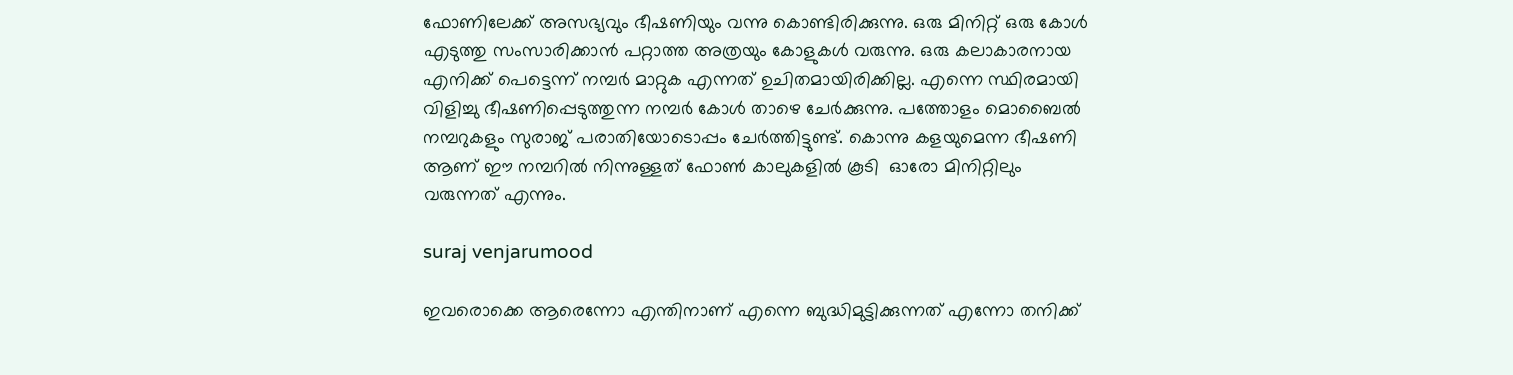ഫോണിലേക്ക് അസഭ്യവും ഭീഷണിയും വന്നു കൊണ്ടിരിക്കുന്നു. ഒരു മിനിറ്റ് ഒരു കോള്‍ എടുത്തു സംസാരിക്കാന്‍ പറ്റാത്ത അത്രയും കോളുകള്‍ വരുന്നു. ഒരു കലാകാരനായ എനിക്ക് പെട്ടെന്ന് നമ്പര്‍ മാറ്റുക എന്നത് ഉചിതമായിരിക്കില്ല. എന്നെ സ്ഥിരമായി വിളിച്ചു ഭീഷണിപ്പെടുത്തുന്ന നമ്പര്‍ കോള്‍ താഴെ ചേർക്കുന്നു. പത്തോളം മൊബൈൽ നമ്പറുകളും സുരാജ് പരാതിയോടൊപ്പം ചേർത്തിട്ടുണ്ട്. കൊന്നു കളയുമെന്ന ഭീഷണി ആണ് ഈ നമ്പറിൽ നിന്നുള്ളത് ഫോൺ കാലുകളിൽ കൂടി  ഓരോ മിനിറ്റിലും വരുന്നത് എന്നും.

suraj venjarumood

ഇവരൊക്കെ ആരെന്നോ എന്തിനാണ് എന്നെ ബുദ്ധിമുട്ടിക്കുന്നത് എന്നോ തനിക്ക്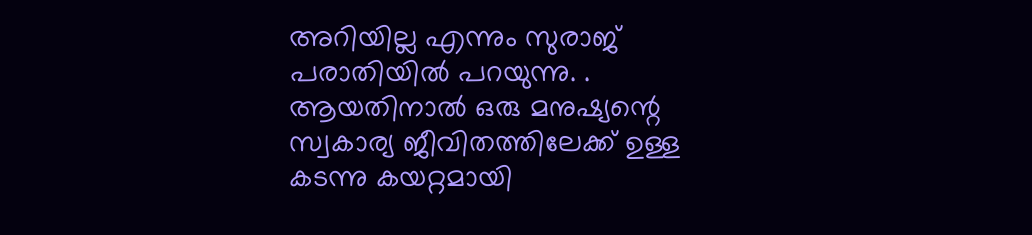അറിയില്ല എന്നും സുരാജ് പരാതിയിൽ പറയുന്നു. . ആയതിനാല്‍ ഒരു മനുഷ്യന്റെ സ്വകാര്യ ജീവിതത്തിലേക്ക് ഉള്ള കടന്നു കയറ്റമായി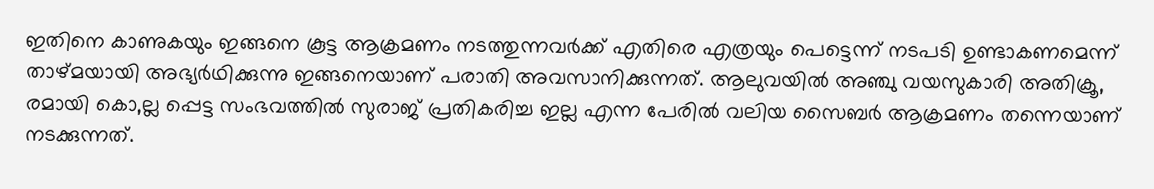ഇതിനെ കാണുകയും ഇങ്ങനെ കൂട്ട ആക്രമണം നടത്തുന്നവര്‍ക്ക് എതിരെ എത്രയും പെട്ടെന്ന് നടപടി ഉണ്ടാകണമെന്ന് താഴ്മയായി അഭ്യര്‍ഥിക്കുന്നു ഇങ്ങനെയാണ് പരാതി അവസാനിക്കുന്നത്. ആലുവയിൽ അഞ്ചു വയസുകാരി അതിക്രൂ, രമായി കൊ,ല്ല പ്പെട്ട സംഭവത്തിൽ സുരാജ് പ്രതികരിച്ച ഇല്ല എന്ന പേരിൽ വലിയ സൈബർ ആക്രമണം തന്നെയാണ് നടക്കുന്നത്.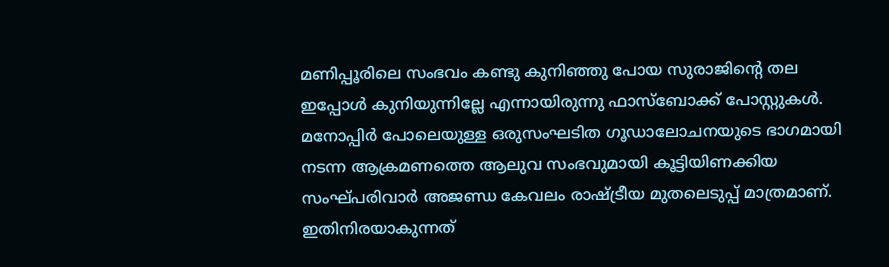മണിപ്പൂരിലെ സംഭവം കണ്ടു കുനിഞ്ഞു പോയ സുരാജിന്റെ തല ഇപ്പോൾ കുനിയുന്നില്ലേ എന്നായിരുന്നു ഫാസ്‌ബോക്ക് പോസ്റ്റുകൾ. മനോപ്പിർ പോലെയുള്ള ഒരുസംഘടിത ഗൂഡാലോചനയുടെ ഭാഗമായി നടന്ന ആക്രമണത്തെ ആലുവ സംഭവുമായി കൂട്ടിയിണക്കിയ സംഘ്പരിവാർ അജണ്ഡ കേവലം രാഷ്ട്രീയ മുതലെടുപ്പ് മാത്രമാണ്. ഇതിനിരയാകുന്നത്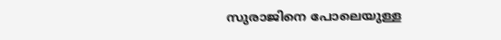സുരാജിനെ പോലെയുള്ള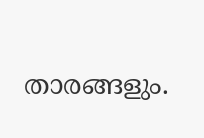താരങ്ങളും.